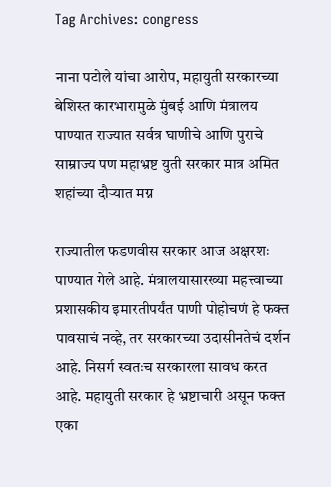Tag Archives: congress

नाना पटोले यांचा आरोप, महायुती सरकारच्या बेशिस्त कारभारामुळे मुंबई आणि मंत्रालय पाण्यात राज्यात सर्वत्र घाणीचे आणि पुराचे साम्राज्य पण महाभ्रष्ट युती सरकार मात्र अमित शहांच्या दौऱ्यात मग्न

राज्यातील फडणवीस सरकार आज अक्षरशः पाण्यात गेले आहे. मंत्रालयासारख्या महत्त्वाच्या प्रशासकीय इमारतीपर्यंत पाणी पोहोचणं हे फक्त पावसाचं नव्हे, तर सरकारच्या उदासीनतेचं दर्शन आहे. निसर्ग स्वतःच सरकारला सावध करत आहे. महायुती सरकार हे भ्रष्टाचारी असून फक्त एका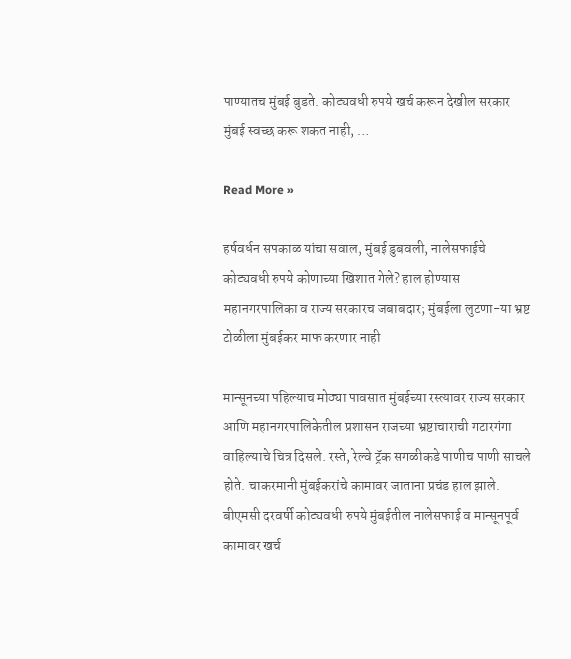पाण्यातच मुंबई बुडते. कोट्यवधी रुपये खर्च करून देखील सरकार मुंबई स्वच्छ करू शकत नाही, …

Read More »

हर्षवर्धन सपकाळ यांचा सवाल, मुंबई डुबवली, नालेसफाईचे कोट्यवधी रुपये कोणाच्या खिशात गेले? हाल होण्यास महानगरपालिका व राज्य सरकारच जबाबदार; मुंबईला लुटणा-या भ्रष्ट टोळीला मुंबईकर माफ करणार नाही

मान्सूनच्या पहिल्याच मोठ्या पावसात मुंबईच्या रस्त्यावर राज्य सरकार आणि महानगरपालिकेतील प्रशासन राजच्या भ्रष्टाचाराची गटारगंगा वाहिल्याचे चित्र दिसले. रस्ते, रेल्वे ट्रॅक सगळीकडे पाणीच पाणी साचले होते. चाकरमानी मुंबईकरांचे कामावर जाताना प्रचंड हाल झाले. बीएमसी दरवर्षी कोट्यवधी रुपये मुंबईतील नालेसफाई व मान्सूनपूर्व कामावर खर्च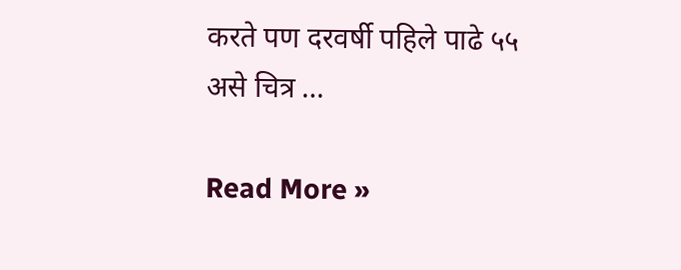करते पण दरवर्षी पहिले पाढे ५५ असे चित्र …

Read More »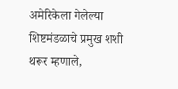अमेरिकेला गेलेल्या शिष्टमंडळाचे प्रमुख शशी थरूर म्हणाले,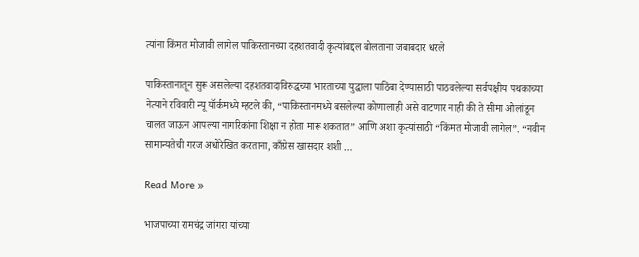त्यांना किंमत मोजावी लागेल पाकिस्तानच्या दहशतवादी कृत्यांबद्दल बोलताना जबाबदार धरले

पाकिस्तानातून सुरू असलेल्या दहशतवादाविरुद्धच्या भारताच्या युद्धाला पाठिंबा देण्यासाठी पाठवलेल्या सर्वपक्षीय पथकाच्या नेत्याने रविवारी न्यू यॉर्कमध्ये म्हटले की, “पाकिस्तानमध्ये बसलेल्या कोणालाही असे वाटणार नाही की ते सीमा ओलांडून चालत जाऊन आपल्या नागरिकांना शिक्षा न होता मारू शकतात” आणि अशा कृत्यांसाठी “किंमत मोजावी लागेल”. “नवीन सामान्यतेची गरज अधोरेखित करताना, काँग्रेस खासदार शशी …

Read More »

भाजपाच्या रामचंद्र जांगरा यांच्या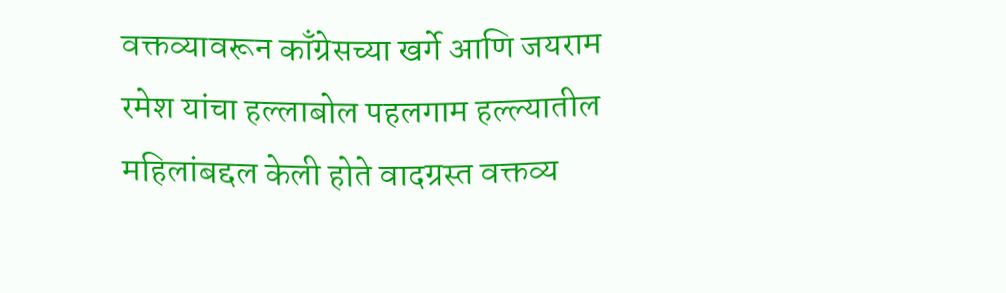वक्तव्यावरून काँग्रेसच्या खर्गे आणि जयराम रमेश यांचा हल्लाबोल पहलगाम हल्ल्यातील महिलांबद्दल केली होते वादग्रस्त वक्तव्य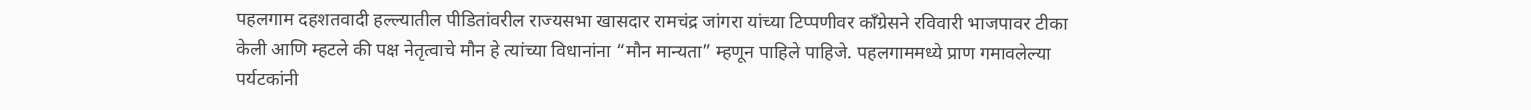पहलगाम दहशतवादी हल्ल्यातील पीडितांवरील राज्यसभा खासदार रामचंद्र जांगरा यांच्या टिप्पणीवर काँग्रेसने रविवारी भाजपावर टीका केली आणि म्हटले की पक्ष नेतृत्वाचे मौन हे त्यांच्या विधानांना “मौन मान्यता” म्हणून पाहिले पाहिजे. पहलगाममध्ये प्राण गमावलेल्या पर्यटकांनी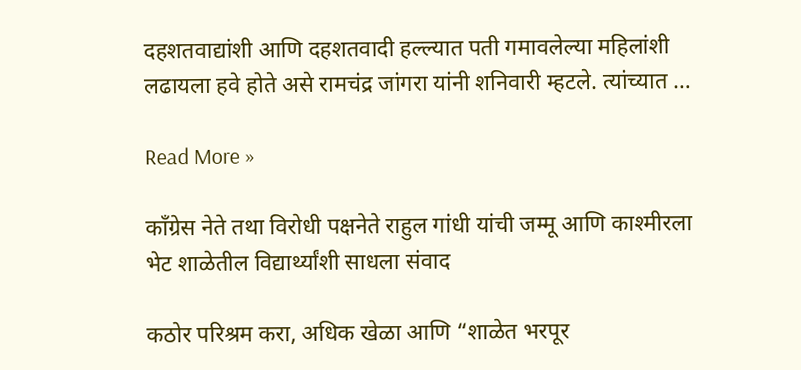दहशतवाद्यांशी आणि दहशतवादी हल्ल्यात पती गमावलेल्या महिलांशी लढायला हवे होते असे रामचंद्र जांगरा यांनी शनिवारी म्हटले. त्यांच्यात …

Read More »

काँग्रेस नेते तथा विरोधी पक्षनेते राहुल गांधी यांची जम्मू आणि काश्मीरला भेट शाळेतील विद्यार्थ्यांशी साधला संवाद

कठोर परिश्रम करा, अधिक खेळा आणि “शाळेत भरपूर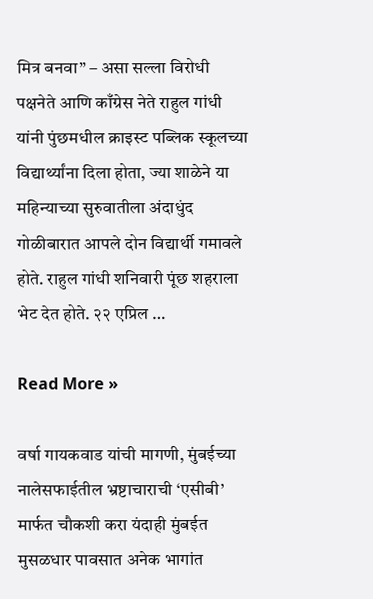मित्र बनवा” – असा सल्ला विरोधी पक्षनेते आणि काँग्रेस नेते राहुल गांधी यांनी पुंछमधील क्राइस्ट पब्लिक स्कूलच्या विद्यार्थ्यांना दिला होता, ज्या शाळेने या महिन्याच्या सुरुवातीला अंदाधुंद गोळीबारात आपले दोन विद्यार्थी गमावले होते. राहुल गांधी शनिवारी पूंछ शहराला भेट देत होते. २२ एप्रिल …

Read More »

वर्षा गायकवाड यांची मागणी, मुंबईच्या नालेसफाईतील भ्रष्टाचाराची ‘एसीबी’ मार्फत चौकशी करा यंदाही मुंबईत मुसळधार पावसात अनेक भागांत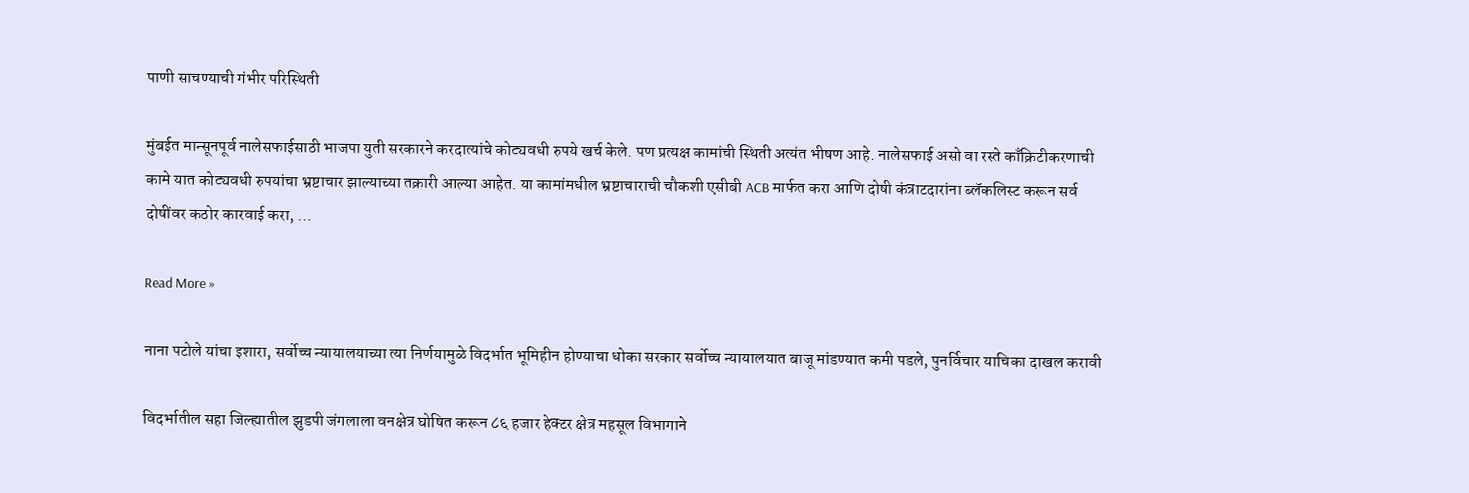पाणी साचण्याची गंभीर परिस्थिती

मुंबईत मान्सूनपूर्व नालेसफाईसाठी भाजपा युती सरकारने करदात्यांचे कोट्यवधी रुपये खर्च केले. पण प्रत्यक्ष कामांची स्थिती अत्यंत भीषण आहे. नालेसफाई असो वा रस्ते काँक्रिटीकरणाची कामे यात कोट्यवधी रुपयांचा भ्रष्टाचार झाल्याच्या तक्रारी आल्या आहेत. या कामांमधील भ्रष्टाचाराची चौकशी एसीबी ACB मार्फत करा आणि दोषी कंत्राटदारांना ब्लॅकलिस्ट करून सर्व दोषींवर कठोर कारवाई करा, …

Read More »

नाना पटोले यांचा इशारा, सर्वोच्च न्यायालयाच्या त्या निर्णयामुळे विदर्भात भूमिहीन होण्याचा धोका सरकार सर्वोच्च न्यायालयात बाजू मांडण्यात कमी पडले, पुनर्विचार याचिका दाखल करावी

विदर्भातील सहा जिल्ह्यातील झुडपी जंगलाला वनक्षेत्र घोषित करून ८६ हजार हेक्टर क्षेत्र महसूल विभागाने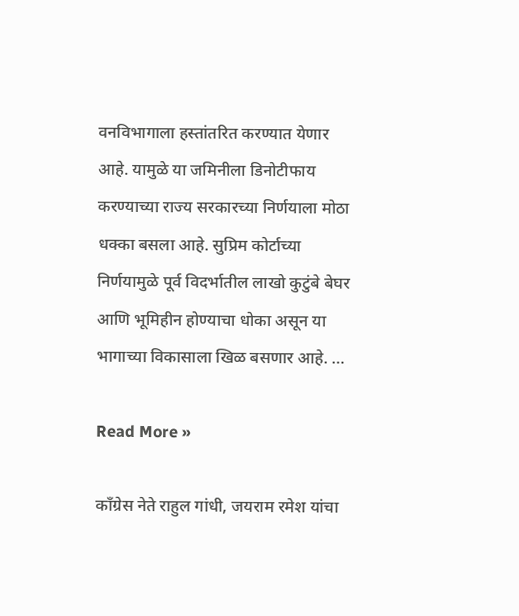वनविभागाला हस्तांतरित करण्यात येणार आहे. यामुळे या जमिनीला डिनोटीफाय करण्याच्या राज्य सरकारच्या निर्णयाला मोठा धक्का बसला आहे. सुप्रिम कोर्टाच्या निर्णयामुळे पूर्व विदर्भातील लाखो कुटुंबे बेघर आणि भूमिहीन होण्याचा धोका असून या भागाच्या विकासाला खिळ बसणार आहे. …

Read More »

काँग्रेस नेते राहुल गांधी, जयराम रमेश यांचा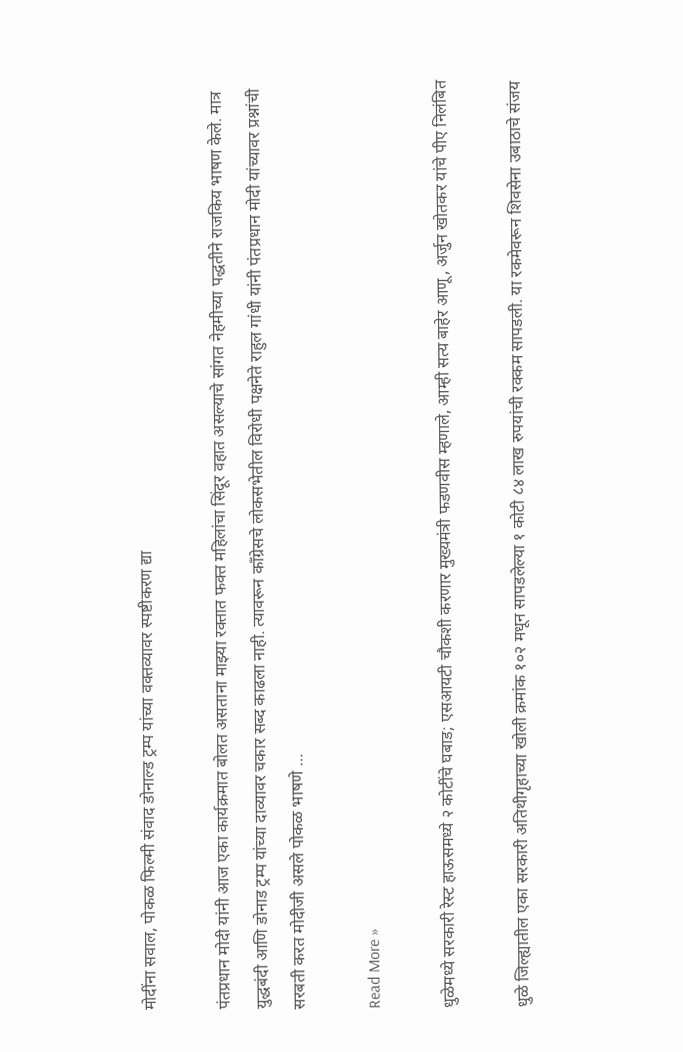मोदींना सवाल, पोकळ फिल्मी संवाद डोनाल्ड ट्रम्प यांच्या वक्तव्यावर स्पष्टीकरण द्या

पंतप्रधान मोदी यांनी आज एका कार्यक्रमात बोलत असताना माझ्या रक्तात फक्त महिलांचा सिंदूर वहात असल्याचे सांगत नेहमीच्या पद्धतीने राजकिय भाषण केले. मात्र युद्धबंदी आणि डोनाड ट्रम्प यांच्या दाव्यावर चकार सब्द काढला नाही. त्यावरून काँग्रेसचे लोकसभेतील विरोधी पक्षनेते राहुल गांधी यांनी पंतप्रधान मोदी यांच्यावर प्रश्नांची सरबती करत मोदीजी असले पोकळ भाषणे …

Read More »

धुळेमध्ये सरकारी रेस्ट हाऊसमध्ये २ कोटींचे घबाड; एसआयटी चौकशी करणार मुख्यमंत्री फडणवीस म्हणाले, आम्ही सत्य बाहेर आणू, अर्जुन खोतकर यांचे पीए निलंबित

धुळे जिल्ह्यातील एका सरकारी अतिथीगृहाच्या खोली क्रमांक १०२ मधून सापडलेल्या १ कोटी ८४ लाख रुपयांची रक्कम सापडली. या रकमेवरून शिवसेना उबाठाचे संजय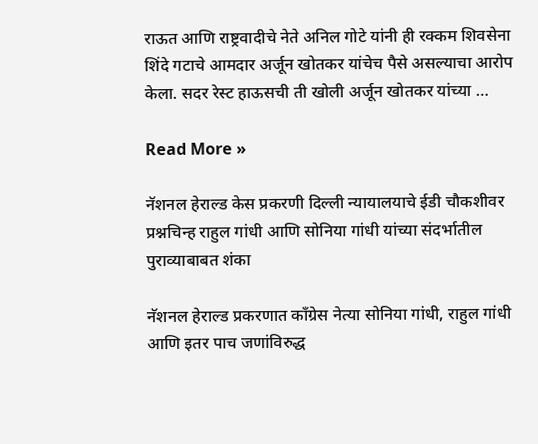राऊत आणि राष्ट्रवादीचे नेते अनिल गोटे यांनी ही रक्कम शिवसेना शिंदे गटाचे आमदार अर्जून खोतकर यांचेच पैसे असल्याचा आरोप केला. सदर रेस्ट हाऊसची ती खोली अर्जून खोतकर यांच्या …

Read More »

नॅशनल हेराल्ड केस प्रकरणी दिल्ली न्यायालयाचे ईडी चौकशीवर प्रश्नचिन्ह राहुल गांधी आणि सोनिया गांधी यांच्या संदर्भातील पुराव्याबाबत शंका

नॅशनल हेराल्ड प्रकरणात काँग्रेस नेत्या सोनिया गांधी, राहुल गांधी आणि इतर पाच जणांविरुद्ध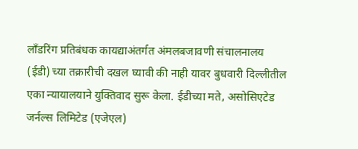लाँडरिंग प्रतिबंधक कायद्याअंतर्गत अंमलबजावणी संचालनालय (ईडी) च्या तक्रारीची दखल घ्यावी की नाही यावर बुधवारी दिल्लीतील एका न्यायालयाने युक्तिवाद सुरू केला. ईडीच्या मते, असोसिएटेड जर्नल्स लिमिटेड (एजेएल)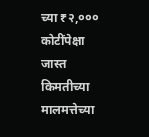च्या ₹२,००० कोटींपेक्षा जास्त किमतीच्या मालमत्तेच्या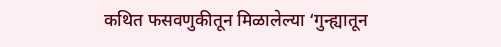कथित फसवणुकीतून मिळालेल्या ‘गुन्ह्यातून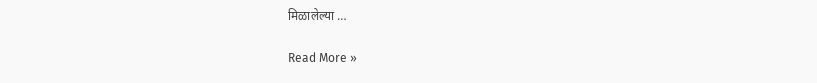मिळालेल्या …

Read More »